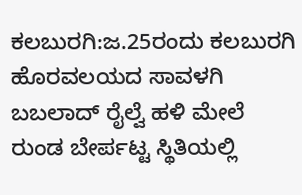ಕಲಬುರಗಿ:ಜ.25ರಂದು ಕಲಬುರಗಿ ಹೊರವಲಯದ ಸಾವಳಗಿ ಬಬಲಾದ್ ರೈಲ್ವೆ ಹಳಿ ಮೇಲೆ ರುಂಡ ಬೇರ್ಪಟ್ಟ ಸ್ಥಿತಿಯಲ್ಲಿ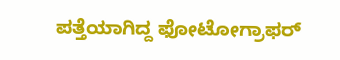ಪತ್ತೆಯಾಗಿದ್ದ ಫೋಟೋಗ್ರಾಫರ್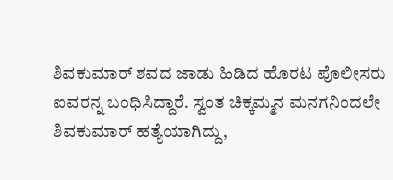ಶಿವಕುಮಾರ್ ಶವದ ಜಾಡು ಹಿಡಿದ ಹೊರಟ ಪೊಲೀಸರು ಐವರನ್ನ ಬಂಧಿಸಿದ್ದಾರೆ. ಸ್ವಂತ ಚಿಕ್ಕಮ್ಮನ ಮನಗನಿಂದಲೇ ಶಿವಕುಮಾರ್ ಹತ್ಯೆಯಾಗಿದ್ದು,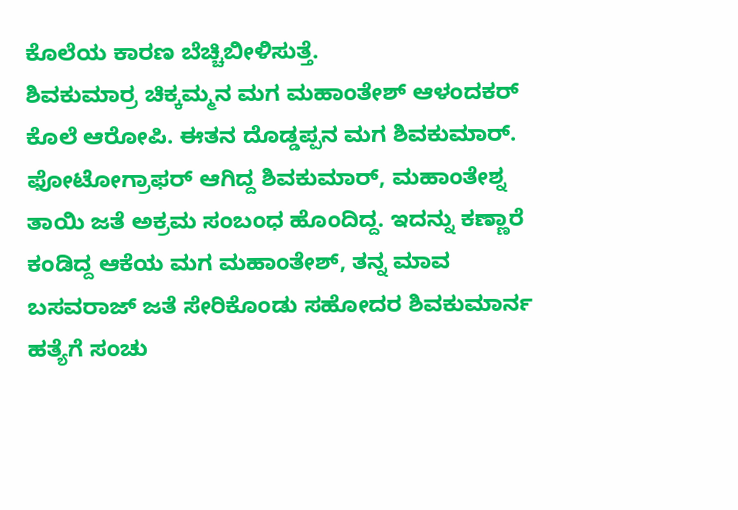ಕೊಲೆಯ ಕಾರಣ ಬೆಚ್ಚಿಬೀಳಿಸುತ್ತೆ.
ಶಿವಕುಮಾರ್ರ ಚಿಕ್ಕಮ್ಮನ ಮಗ ಮಹಾಂತೇಶ್ ಆಳಂದಕರ್ ಕೊಲೆ ಆರೋಪಿ. ಈತನ ದೊಡ್ಡಪ್ಪನ ಮಗ ಶಿವಕುಮಾರ್. ಫೋಟೋಗ್ರಾಫರ್ ಆಗಿದ್ದ ಶಿವಕುಮಾರ್, ಮಹಾಂತೇಶ್ನ ತಾಯಿ ಜತೆ ಅಕ್ರಮ ಸಂಬಂಧ ಹೊಂದಿದ್ದ. ಇದನ್ನು ಕಣ್ಣಾರೆ ಕಂಡಿದ್ದ ಆಕೆಯ ಮಗ ಮಹಾಂತೇಶ್, ತನ್ನ ಮಾವ ಬಸವರಾಜ್ ಜತೆ ಸೇರಿಕೊಂಡು ಸಹೋದರ ಶಿವಕುಮಾರ್ನ ಹತ್ಯೆಗೆ ಸಂಚು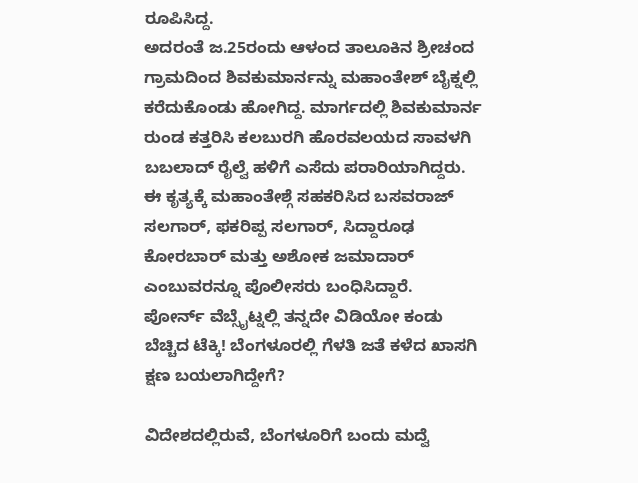ರೂಪಿಸಿದ್ದ.
ಅದರಂತೆ ಜ.25ರಂದು ಆಳಂದ ತಾಲೂಕಿನ ಶ್ರೀಚಂದ ಗ್ರಾಮದಿಂದ ಶಿವಕುಮಾರ್ನನ್ನು ಮಹಾಂತೇಶ್ ಬೈಕ್ನಲ್ಲಿ ಕರೆದುಕೊಂಡು ಹೋಗಿದ್ದ. ಮಾರ್ಗದಲ್ಲಿ ಶಿವಕುಮಾರ್ನ ರುಂಡ ಕತ್ತರಿಸಿ ಕಲಬುರಗಿ ಹೊರವಲಯದ ಸಾವಳಗಿ ಬಬಲಾದ್ ರೈಲ್ವೆ ಹಳಿಗೆ ಎಸೆದು ಪರಾರಿಯಾಗಿದ್ದರು. ಈ ಕೃತ್ಯಕ್ಕೆ ಮಹಾಂತೇಶ್ಗೆ ಸಹಕರಿಸಿದ ಬಸವರಾಜ್ ಸಲಗಾರ್, ಫಕರಿಪ್ಪ ಸಲಗಾರ್, ಸಿದ್ದಾರೂಢ ಕೋರಬಾರ್ ಮತ್ತು ಅಶೋಕ ಜಮಾದಾರ್ ಎಂಬುವರನ್ನೂ ಪೊಲೀಸರು ಬಂಧಿಸಿದ್ದಾರೆ.
ಪೋರ್ನ್ ವೆಬ್ಸೈಟ್ನಲ್ಲಿ ತನ್ನದೇ ವಿಡಿಯೋ ಕಂಡು ಬೆಚ್ಚಿದ ಟೆಕ್ಕಿ! ಬೆಂಗಳೂರಲ್ಲಿ ಗೆಳತಿ ಜತೆ ಕಳೆದ ಖಾಸಗಿ ಕ್ಷಣ ಬಯಲಾಗಿದ್ದೇಗೆ?

ವಿದೇಶದಲ್ಲಿರುವೆ, ಬೆಂಗಳೂರಿಗೆ ಬಂದು ಮದ್ವೆ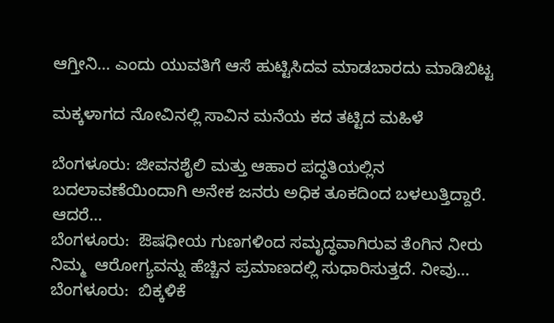ಆಗ್ತೀನಿ… ಎಂದು ಯುವತಿಗೆ ಆಸೆ ಹುಟ್ಟಿಸಿದವ ಮಾಡಬಾರದು ಮಾಡಿಬಿಟ್ಟ

ಮಕ್ಕಳಾಗದ ನೋವಿನಲ್ಲಿ ಸಾವಿನ ಮನೆಯ ಕದ ತಟ್ಟಿದ ಮಹಿಳೆ

ಬೆಂಗಳೂರು: ಜೀವನಶೈಲಿ ಮತ್ತು ಆಹಾರ ಪದ್ಧತಿಯಲ್ಲಿನ ಬದಲಾವಣೆಯಿಂದಾಗಿ ಅನೇಕ ಜನರು ಅಧಿಕ ತೂಕದಿಂದ ಬಳಲುತ್ತಿದ್ದಾರೆ. ಆದರೆ…
ಬೆಂಗಳೂರು:  ಔಷಧೀಯ ಗುಣಗಳಿಂದ ಸಮೃದ್ಧವಾಗಿರುವ ತೆಂಗಿನ ನೀರು ನಿಮ್ಮ  ಆರೋಗ್ಯವನ್ನು ಹೆಚ್ಚಿನ ಪ್ರಮಾಣದಲ್ಲಿ ಸುಧಾರಿಸುತ್ತದೆ. ನೀವು…
ಬೆಂಗಳೂರು:  ಬಿಕ್ಕಳಿಕೆ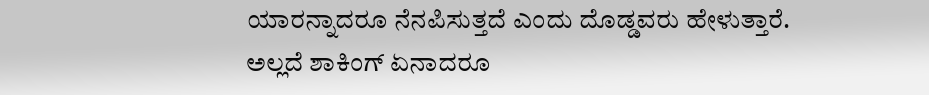ಯಾರನ್ನಾದರೂ ನೆನಪಿಸುತ್ತದೆ ಎಂದು ದೊಡ್ಡವರು ಹೇಳುತ್ತಾರೆ. ಅಲ್ಲದೆ ಶಾಕಿಂಗ್ ಏನಾದರೂ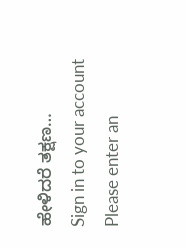ಹೇಳಿದರೆ ತಕ್ಷಣ…
Sign in to your account
Please enter an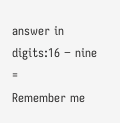answer in digits:16 − nine =
Remember me